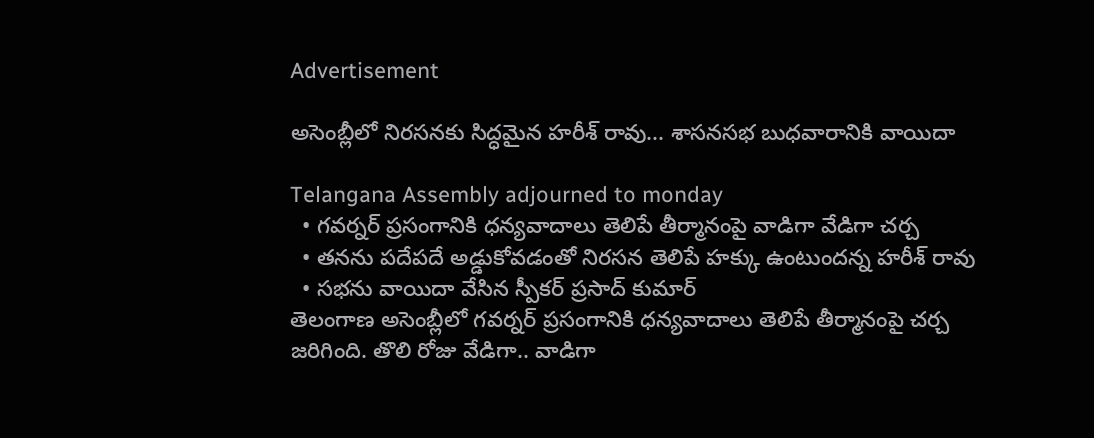Advertisement

అసెంబ్లీలో నిరసనకు సిద్ధమైన హరీశ్ రావు... శాసనసభ బుధవారానికి వాయిదా

Telangana Assembly adjourned to monday
  • గవర్నర్ ప్రసంగానికి ధన్యవాదాలు తెలిపే తీర్మానంపై వాడిగా వేడిగా చర్చ
  • తనను పదేపదే అడ్డుకోవడంతో నిరసన తెలిపే హక్కు ఉంటుందన్న హరీశ్ రావు
  • సభను వాయిదా వేసిన స్పీకర్ ప్రసాద్ కుమార్
తెలంగాణ అసెంబ్లీలో గవర్నర్ ప్రసంగానికి ధన్యవాదాలు తెలిపే తీర్మానంపై చర్చ జరిగింది. తొలి రోజు వేడిగా.. వాడిగా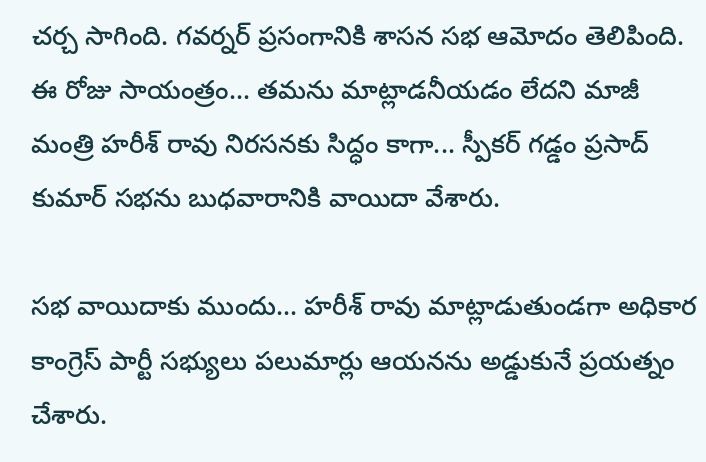చర్చ సాగింది. గవర్నర్ ప్రసంగానికి శాసన సభ ఆమోదం తెలిపింది. ఈ రోజు సాయంత్రం... తమను మాట్లాడనీయడం లేదని మాజీ మంత్రి హరీశ్ రావు నిరసనకు సిద్ధం కాగా... స్పీకర్ గడ్డం ప్రసాద్ కుమార్ సభను బుధవారానికి వాయిదా వేశారు.

సభ వాయిదాకు ముందు... హరీశ్ రావు మాట్లాడుతుండగా అధికార కాంగ్రెస్ పార్టీ సభ్యులు పలుమార్లు ఆయనను అడ్డుకునే ప్రయత్నం చేశారు.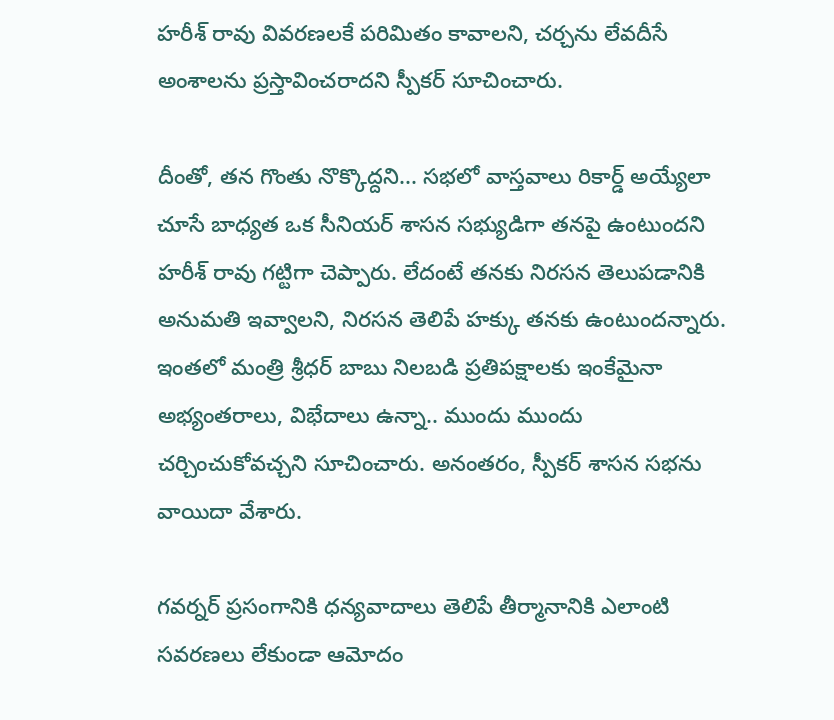హరీశ్ రావు వివరణలకే పరిమితం కావాలని, చర్చను లేవదీసే అంశాలను ప్రస్తావించరాదని స్పీకర్ సూచించారు.

దీంతో, తన గొంతు నొక్కొద్దని... సభలో వాస్తవాలు రికార్డ్ అయ్యేలా చూసే బాధ్యత ఒక సీనియర్ శాసన సభ్యుడిగా తనపై ఉంటుందని హరీశ్ రావు గట్టిగా చెప్పారు. లేదంటే తనకు నిరసన తెలుపడానికి అనుమతి ఇవ్వాలని, నిరసన తెలిపే హక్కు తనకు ఉంటుందన్నారు. ఇంతలో మంత్రి శ్రీధర్ బాబు నిలబడి ప్రతిపక్షాలకు ఇంకేమైనా అభ్యంతరాలు, విభేదాలు ఉన్నా.. ముందు ముందు చర్చించుకోవచ్చని సూచించారు. అనంతరం, స్పీకర్ శాసన సభను వాయిదా వేశారు.

గవర్నర్ ప్రసంగానికి ధన్యవాదాలు తెలిపే తీర్మానానికి ఎలాంటి సవరణలు లేకుండా ఆమోదం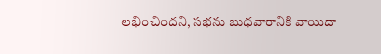లభించిందని, సభను బుధవారానికి వాయిదా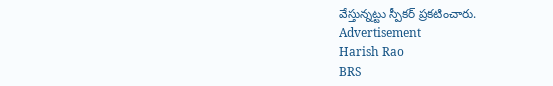వేస్తున్నట్టు స్పీకర్ ప్రకటించారు.
Advertisement
Harish Rao
BRS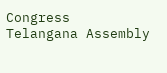Congress
Telangana Assembly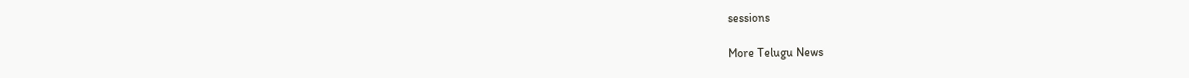sessions

More Telugu News